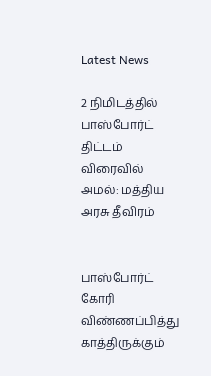Latest News

2 நிமிடத்தில் பாஸ்போர்ட் திட்டம் விரைவில் அமல்: மத்திய அரசு தீவிரம்


பாஸ்போர்ட் கோரி விண்ணப்பித்து காத்திருக்கும்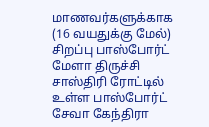மாணவர்களுக்காக (16 வயதுக்கு மேல்) சிறப்பு பாஸ்போர்ட் மேளா திருச்சி சாஸ்திரி ரோட்டில் உள்ள பாஸ்போர்ட் சேவா கேந்திரா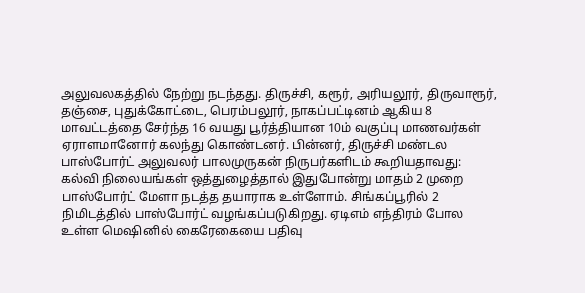அலுவலகத்தில் நேற்று நடந்தது. திருச்சி, கரூர், அரியலூர், திருவாரூர், தஞ்சை, புதுக்கோட்டை, பெரம்பலூர், நாகப்பட்டினம் ஆகிய 8 மாவட்டத்தை சேர்ந்த 16 வயது பூர்த்தியான 10ம் வகுப்பு மாணவர்கள் ஏராளமானோர் கலந்து கொண்டனர். பின்னர், திருச்சி மண்டல பாஸ்போர்ட் அலுவலர் பாலமுருகன் நிருபர்களிடம் கூறியதாவது: கல்வி நிலையங்கள் ஒத்துழைத்தால் இதுபோன்று மாதம் 2 முறை பாஸ்போர்ட் மேளா நடத்த தயாராக உள்ளோம். சிங்கப்பூரில் 2 நிமிடத்தில் பாஸ்போர்ட் வழங்கப்படுகிறது. ஏடிஎம் எந்திரம் போல உள்ள மெஷினில் கைரேகையை பதிவு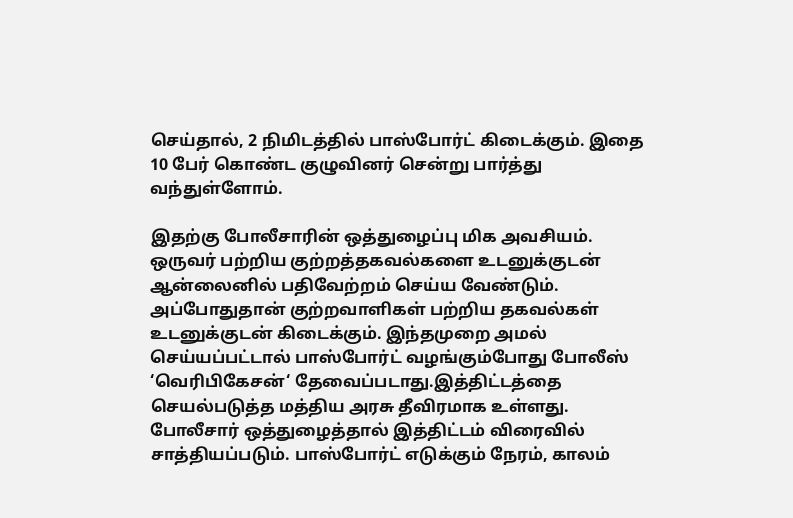செய்தால், 2 நிமிடத்தில் பாஸ்போர்ட் கிடைக்கும். இதை 10 பேர் கொண்ட குழுவினர் சென்று பார்த்து வந்துள்ளோம்.

இதற்கு போலீசாரின் ஒத்துழைப்பு மிக அவசியம். ஒருவர் பற்றிய குற்றத்தகவல்களை உடனுக்குடன் ஆன்லைனில் பதிவேற்றம் செய்ய வேண்டும். அப்போதுதான் குற்றவாளிகள் பற்றிய தகவல்கள் உடனுக்குடன் கிடைக்கும். இந்தமுறை அமல் செய்யப்பட்டால் பாஸ்போர்ட் வழங்கும்போது போலீஸ் ‘வெரிபிகேசன்‘ தேவைப்படாது.இத்திட்டத்தை செயல்படுத்த மத்திய அரசு தீவிரமாக உள்ளது. போலீசார் ஒத்துழைத்தால் இத்திட்டம் விரைவில் சாத்தியப்படும். பாஸ்போர்ட் எடுக்கும் நேரம், காலம்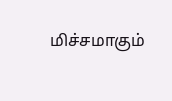மிச்சமாகும்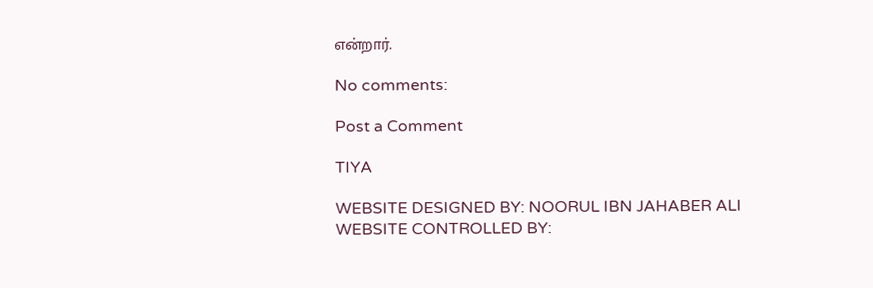என்றார்.

No comments:

Post a Comment

TIYA

WEBSITE DESIGNED BY: NOORUL IBN JAHABER ALI WEBSITE CONTROLLED BY: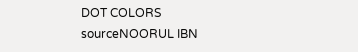DOT COLORS
sourceNOORUL IBN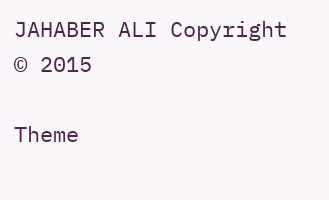JAHABER ALI Copyright © 2015

Theme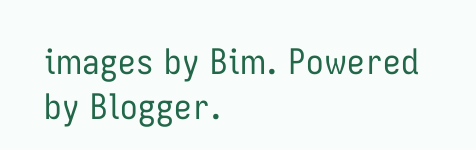images by Bim. Powered by Blogger.